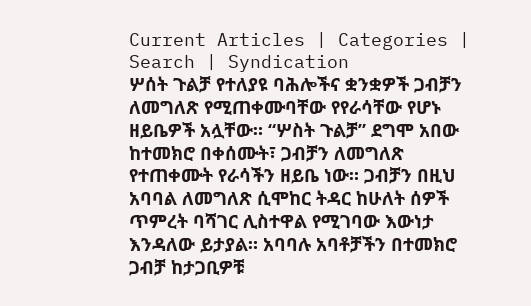Current Articles | Categories | Search | Syndication
ሦሰት ጉልቻ የተለያዩ ባሕሎችና ቋንቋዎች ጋብቻን ለመግለጽ የሚጠቀሙባቸው የየራሳቸው የሆኑ ዘይቤዎች አሏቸው። “ሦስት ጉልቻ” ደግሞ አበው ከተመክሮ በቀሰሙት፣ ጋብቻን ለመግለጽ የተጠቀሙት የራሳችን ዘይቤ ነው። ጋብቻን በዚህ አባባል ለመግለጽ ሲሞከር ትዳር ከሁለት ሰዎች ጥምረት ባሻገር ሊስተዋል የሚገባው እውነታ እንዳለው ይታያል። አባባሉ አባቶቻችን በተመክሮ ጋብቻ ከታጋቢዎቹ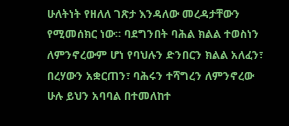ሁለትነት የዘለለ ገጽታ እንዳለው መረዳታቸውን የሚመሰክር ነው። ባደግንበት ባሕል ክልል ተወስነን ለምንኖረውም ሆነ የባህሉን ድንበርን ክልል አለፈን፣ በረሃውን አቋርጠን፣ ባሕሩን ተሻግረን ለምንኖረው ሁሉ ይህን አባባል በተመለከተ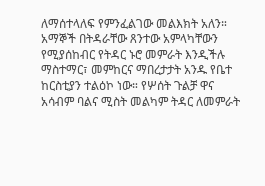ለማሰተላለፍ የምንፈልገው መልእክት አለን። አማኞች በትዳራቸው ጸንተው አምላካቸውን የሚያሰከብር የትዳር ኑሮ መምራት እንዲችሉ ማስተማር፣ መምከርና ማበረታታት አንዱ የቤተ ከርስቲያን ተልዕኮ ነው። የሦሰት ጉልቻ ዋና አሳብም ባልና ሚስት መልካም ትዳር ለመምራት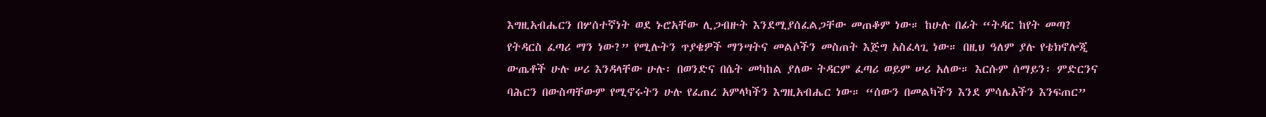እግዚአብሔርን በሦሰተኛነት ወደ ኑሮአቸው ሊጋብዙት እንደሚያሰፈልጋቸው መጠቆም ነው። ከሁሉ በፊት “ትዳር ከየት መጣ? የትዳርስ ፈጣሪ ማን ነው?” የሚሉትን ጥያቄዎች ማንሣትና መልሶችን መስጠት እጅግ አስፈላጊ ነው። በዚህ ዓለም ያሉ የቴክኖሎጂ ውጤቶች ሁሉ ሠሪ እንዳላቸው ሁሉ፡ በወንድና በሴት መካከል ያለው ትዳርም ፈጣሪ ወይም ሠሪ አለው። እርሱም ሰማይን፡ ምድርንና ባሕርን በውስጣቸውም የሚኖሩትን ሁሉ የፈጠረ አምላካችን እግዚአብሔር ነው። “ሰውን በመልካችን እንደ ምሳሌአችን እንፍጠር”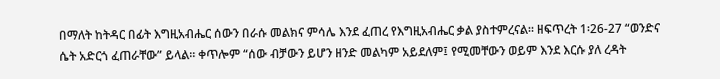በማለት ከትዳር በፊት እግዚአብሔር ሰውን በራሱ መልክና ምሳሌ እንደ ፈጠረ የእግዚአብሔር ቃል ያስተምረናል። ዘፍጥረት 1፡26-27 “ወንድና ሴት አድርጎ ፈጠራቸው” ይላል። ቀጥሎም “ሰው ብቻውን ይሆን ዘንድ መልካም አይደለም፤ የሚመቸውን ወይም እንደ እርሱ ያለ ረዳት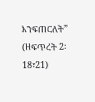እንፍጠርለት” (ዘፍጥረት 2፡18፣21)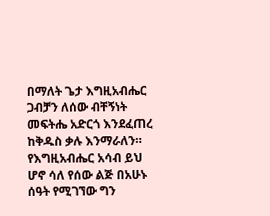በማለት ጌታ እግዚአብሔር ጋብቻን ለሰው ብቸኝነት መፍትሔ አድርጎ እንደፈጠረ ከቅዱስ ቃሉ እንማራለን። የእግዚአብሔር አሳብ ይህ ሆኖ ሳለ የሰው ልጅ በአሁኑ ሰዓት የሚገኘው ግን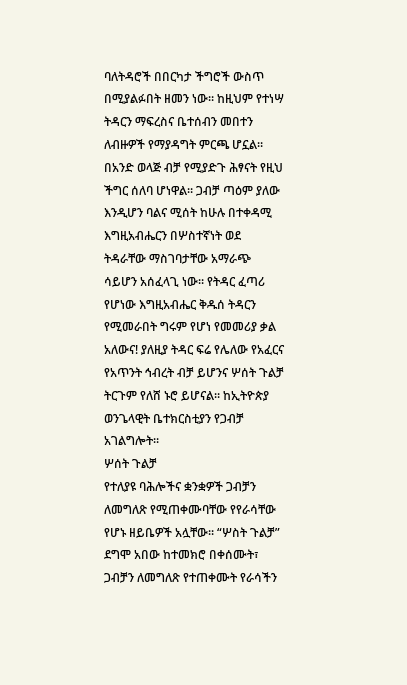ባለትዳሮች በበርካታ ችግሮች ውስጥ በሚያልፉበት ዘመን ነው። ከዚህም የተነሣ ትዳርን ማፍረስና ቤተሰብን መበተን ለብዙዎች የማያዳግት ምርጫ ሆኗል። በአንድ ወላጅ ብቻ የሚያድጉ ሕፃናት የዚህ ችግር ሰለባ ሆነዋል። ጋብቻ ጣዕም ያለው እንዲሆን ባልና ሚሰት ከሁሉ በተቀዳሚ እግዚአብሔርን በሦስተኛነት ወደ ትዳራቸው ማስገባታቸው አማራጭ ሳይሆን አሰፈላጊ ነው። የትዳር ፈጣሪ የሆነው እግዚአብሔር ቅዱሰ ትዳርን የሚመራበት ግሩም የሆነ የመመሪያ ቃል አለውና! ያለዚያ ትዳር ፍሬ የሌለው የአፈርና የአጥንት ኅብረት ብቻ ይሆንና ሦሰት ጉልቻ ትርጉም የለሸ ኑሮ ይሆናል። ከኢትዮጵያ ወንጌላዊት ቤተክርስቲያን የጋብቻ አገልግሎት።
ሦሰት ጉልቻ
የተለያዩ ባሕሎችና ቋንቋዎች ጋብቻን ለመግለጽ የሚጠቀሙባቸው የየራሳቸው የሆኑ ዘይቤዎች አሏቸው። “ሦስት ጉልቻ” ደግሞ አበው ከተመክሮ በቀሰሙት፣ ጋብቻን ለመግለጽ የተጠቀሙት የራሳችን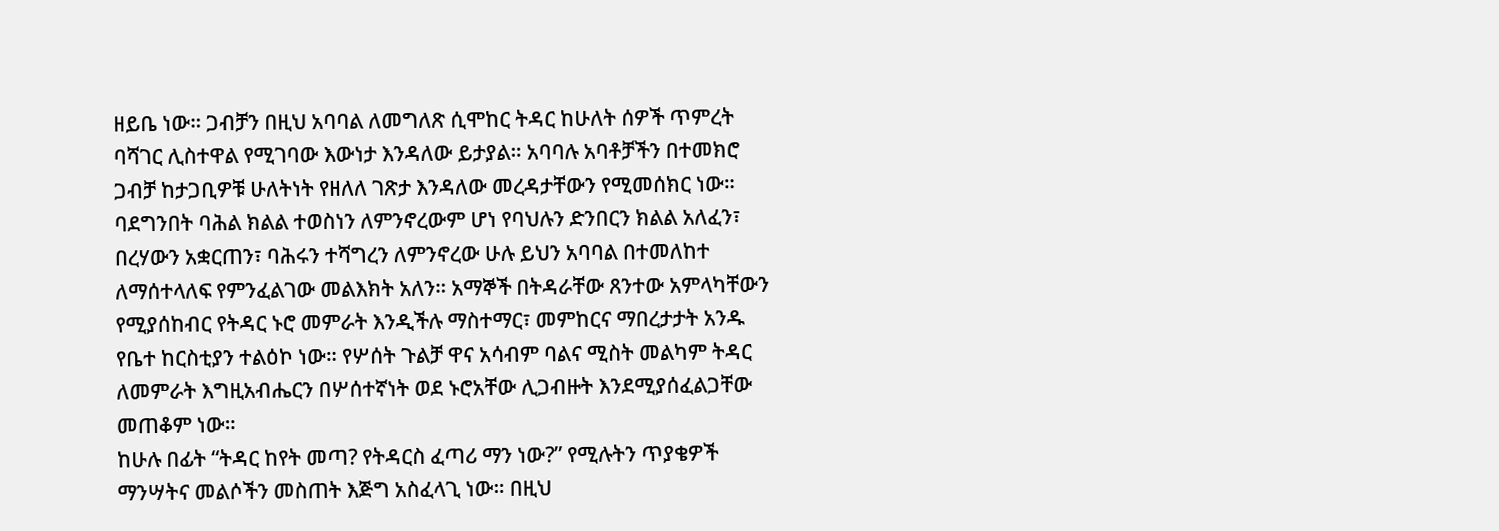ዘይቤ ነው። ጋብቻን በዚህ አባባል ለመግለጽ ሲሞከር ትዳር ከሁለት ሰዎች ጥምረት ባሻገር ሊስተዋል የሚገባው እውነታ እንዳለው ይታያል። አባባሉ አባቶቻችን በተመክሮ ጋብቻ ከታጋቢዎቹ ሁለትነት የዘለለ ገጽታ እንዳለው መረዳታቸውን የሚመሰክር ነው።
ባደግንበት ባሕል ክልል ተወስነን ለምንኖረውም ሆነ የባህሉን ድንበርን ክልል አለፈን፣ በረሃውን አቋርጠን፣ ባሕሩን ተሻግረን ለምንኖረው ሁሉ ይህን አባባል በተመለከተ ለማሰተላለፍ የምንፈልገው መልእክት አለን። አማኞች በትዳራቸው ጸንተው አምላካቸውን የሚያሰከብር የትዳር ኑሮ መምራት እንዲችሉ ማስተማር፣ መምከርና ማበረታታት አንዱ የቤተ ከርስቲያን ተልዕኮ ነው። የሦሰት ጉልቻ ዋና አሳብም ባልና ሚስት መልካም ትዳር ለመምራት እግዚአብሔርን በሦሰተኛነት ወደ ኑሮአቸው ሊጋብዙት እንደሚያሰፈልጋቸው መጠቆም ነው።
ከሁሉ በፊት “ትዳር ከየት መጣ? የትዳርስ ፈጣሪ ማን ነው?” የሚሉትን ጥያቄዎች ማንሣትና መልሶችን መስጠት እጅግ አስፈላጊ ነው። በዚህ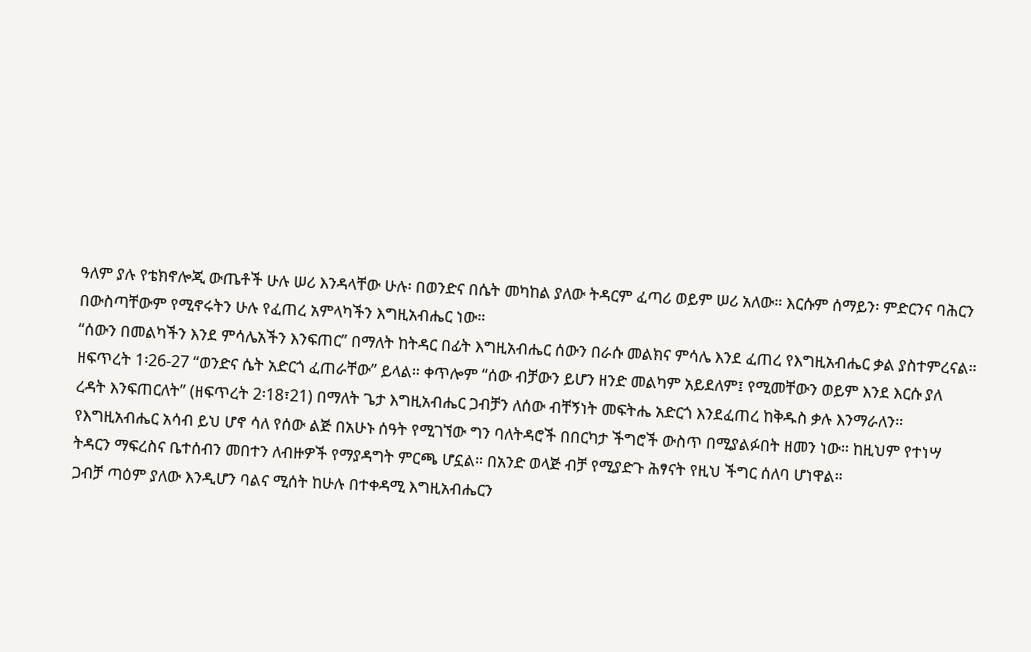ዓለም ያሉ የቴክኖሎጂ ውጤቶች ሁሉ ሠሪ እንዳላቸው ሁሉ፡ በወንድና በሴት መካከል ያለው ትዳርም ፈጣሪ ወይም ሠሪ አለው። እርሱም ሰማይን፡ ምድርንና ባሕርን በውስጣቸውም የሚኖሩትን ሁሉ የፈጠረ አምላካችን እግዚአብሔር ነው።
“ሰውን በመልካችን እንደ ምሳሌአችን እንፍጠር” በማለት ከትዳር በፊት እግዚአብሔር ሰውን በራሱ መልክና ምሳሌ እንደ ፈጠረ የእግዚአብሔር ቃል ያስተምረናል። ዘፍጥረት 1፡26-27 “ወንድና ሴት አድርጎ ፈጠራቸው” ይላል። ቀጥሎም “ሰው ብቻውን ይሆን ዘንድ መልካም አይደለም፤ የሚመቸውን ወይም እንደ እርሱ ያለ ረዳት እንፍጠርለት” (ዘፍጥረት 2፡18፣21) በማለት ጌታ እግዚአብሔር ጋብቻን ለሰው ብቸኝነት መፍትሔ አድርጎ እንደፈጠረ ከቅዱስ ቃሉ እንማራለን።
የእግዚአብሔር አሳብ ይህ ሆኖ ሳለ የሰው ልጅ በአሁኑ ሰዓት የሚገኘው ግን ባለትዳሮች በበርካታ ችግሮች ውስጥ በሚያልፉበት ዘመን ነው። ከዚህም የተነሣ ትዳርን ማፍረስና ቤተሰብን መበተን ለብዙዎች የማያዳግት ምርጫ ሆኗል። በአንድ ወላጅ ብቻ የሚያድጉ ሕፃናት የዚህ ችግር ሰለባ ሆነዋል።
ጋብቻ ጣዕም ያለው እንዲሆን ባልና ሚሰት ከሁሉ በተቀዳሚ እግዚአብሔርን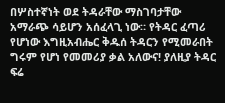በሦስተኛነት ወደ ትዳራቸው ማስገባታቸው አማራጭ ሳይሆን አሰፈላጊ ነው። የትዳር ፈጣሪ የሆነው እግዚአብሔር ቅዱሰ ትዳርን የሚመራበት ግሩም የሆነ የመመሪያ ቃል አለውና! ያለዚያ ትዳር ፍሬ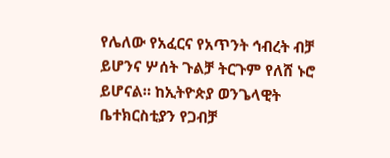የሌለው የአፈርና የአጥንት ኅብረት ብቻ ይሆንና ሦሰት ጉልቻ ትርጉም የለሸ ኑሮ ይሆናል። ከኢትዮጵያ ወንጌላዊት ቤተክርስቲያን የጋብቻ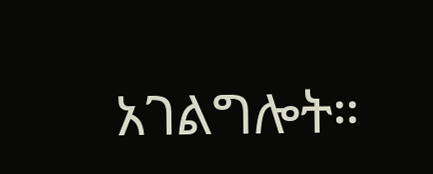አገልግሎት።